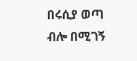በሩሲያ ወጣ ብሎ በሚገኝ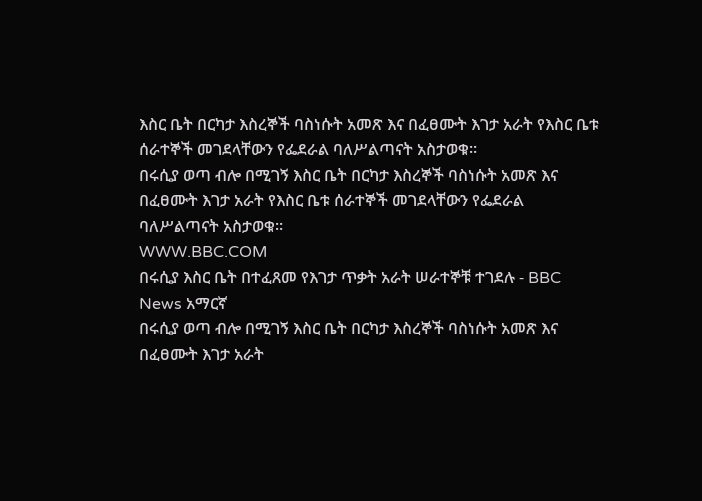እስር ቤት በርካታ እስረኞች ባስነሱት አመጽ እና በፈፀሙት እገታ አራት የእስር ቤቱ ሰራተኞች መገደላቸውን የፌደራል ባለሥልጣናት አስታወቁ።
በሩሲያ ወጣ ብሎ በሚገኝ እስር ቤት በርካታ እስረኞች ባስነሱት አመጽ እና በፈፀሙት እገታ አራት የእስር ቤቱ ሰራተኞች መገደላቸውን የፌደራል ባለሥልጣናት አስታወቁ።
WWW.BBC.COM
በሩሲያ እስር ቤት በተፈጸመ የእገታ ጥቃት አራት ሠራተኞቹ ተገደሉ - BBC News አማርኛ
በሩሲያ ወጣ ብሎ በሚገኝ እስር ቤት በርካታ እስረኞች ባስነሱት አመጽ እና በፈፀሙት እገታ አራት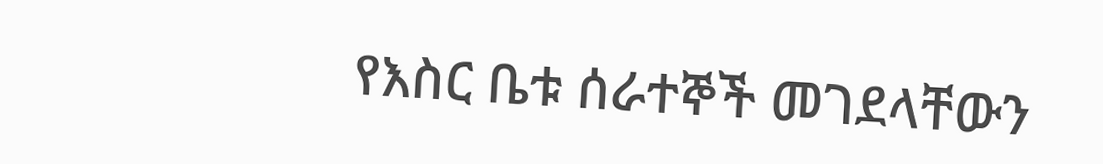የእስር ቤቱ ሰራተኞች መገደላቸውን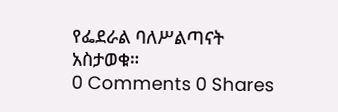የፌደራል ባለሥልጣናት አስታወቁ።
0 Comments 0 Shares